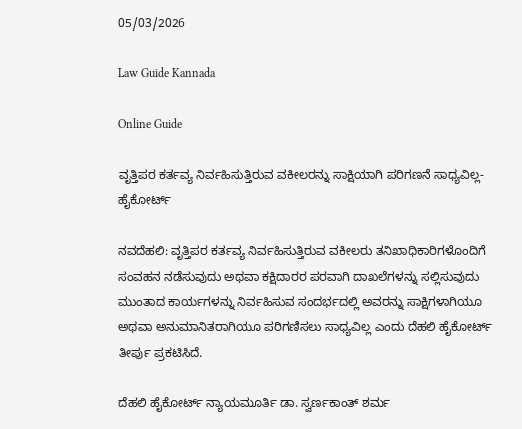05/03/2026

Law Guide Kannada

Online Guide

ವೃತ್ತಿಪರ ಕರ್ತವ್ಯ ನಿರ್ವಹಿಸುತ್ತಿರುವ ವಕೀಲರನ್ನು ಸಾಕ್ಷಿಯಾಗಿ ಪರಿಗಣನೆ ಸಾಧ್ಯವಿಲ್ಲ- ಹೈಕೋರ್ಟ್

ನವದೆಹಲಿ: ವೃತ್ತಿಪರ ಕರ್ತವ್ಯ ನಿರ್ವಹಿಸುತ್ತಿರುವ ವಕೀಲರು ತನಿಖಾಧಿಕಾರಿಗಳೊಂದಿಗೆ ಸಂವಹನ ನಡೆಸುವುದು ಅಥವಾ ಕಕ್ಷಿದಾರರ ಪರವಾಗಿ ದಾಖಲೆಗಳನ್ನು ಸಲ್ಲಿಸುವುದು ಮುಂತಾದ ಕಾರ್ಯಗಳನ್ನು ನಿರ್ವಹಿಸುವ ಸಂದರ್ಭದಲ್ಲಿ ಅವರನ್ನು ಸಾಕ್ಷಿಗಳಾಗಿಯೂ ಅಥವಾ ಅನುಮಾನಿತರಾಗಿಯೂ ಪರಿಗಣಿಸಲು ಸಾಧ್ಯವಿಲ್ಲ ಎಂದು ದೆಹಲಿ ಹೈಕೋರ್ಟ್ ತೀರ್ಪು ಪ್ರಕಟಿಸಿದೆ.

ದೆಹಲಿ ಹೈಕೋರ್ಟ್ ನ್ಯಾಯಮೂರ್ತಿ ಡಾ. ಸ್ವರ್ಣಕಾಂತ್ ಶರ್ಮ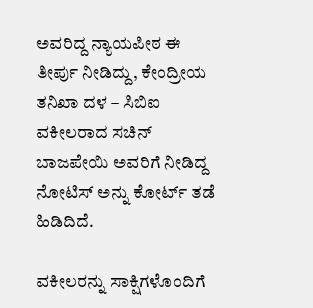ಅವರಿದ್ದ ನ್ಯಾಯಪೀಠ ಈ ತೀರ್ಪು ನೀಡಿದ್ದು, ಕೇಂದ್ರೀಯ ತನಿಖಾ ದಳ – ಸಿಬಿಐ ವಕೀಲರಾದ ಸಚಿನ್ ಬಾಜಪೇಯಿ ಅವರಿಗೆ ನೀಡಿದ್ದ ನೋಟಿಸ್ ಅನ್ನು ಕೋರ್ಟ್ ತಡೆ ಹಿಡಿದಿದೆ.

ವಕೀಲರನ್ನು ಸಾಕ್ಷಿಗಳೊಂದಿಗೆ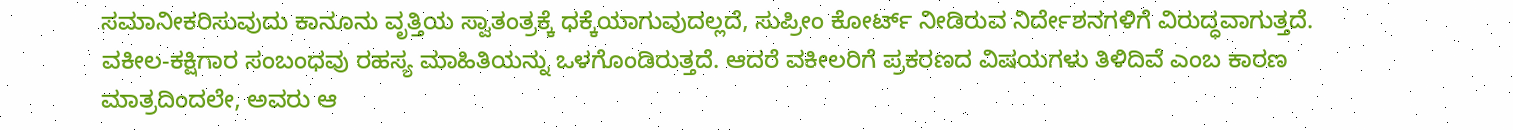ಸಮಾನೀಕರಿಸುವುದು ಕಾನೂನು ವೃತ್ತಿಯ ಸ್ವಾತಂತ್ರಕ್ಕೆ ಧಕ್ಕೆಯಾಗುವುದಲ್ಲದೆ, ಸುಪ್ರೀಂ ಕೋರ್ಟ್ ನೀಡಿರುವ ನಿರ್ದೇಶನಗಳಿಗೆ ವಿರುದ್ಧವಾಗುತ್ತದೆ. ವಕೀಲ-ಕಕ್ಷಿಗಾರ ಸಂಬಂಧವು ರಹಸ್ಯ ಮಾಹಿತಿಯನ್ನು ಒಳಗೊಂಡಿರುತ್ತದೆ. ಆದರೆ ವಕೀಲರಿಗೆ ಪ್ರಕರಣದ ವಿಷಯಗಳು ತಿಳಿದಿವೆ ಎಂಬ ಕಾರಣ ಮಾತ್ರದಿಂದಲೇ, ಅವರು ಆ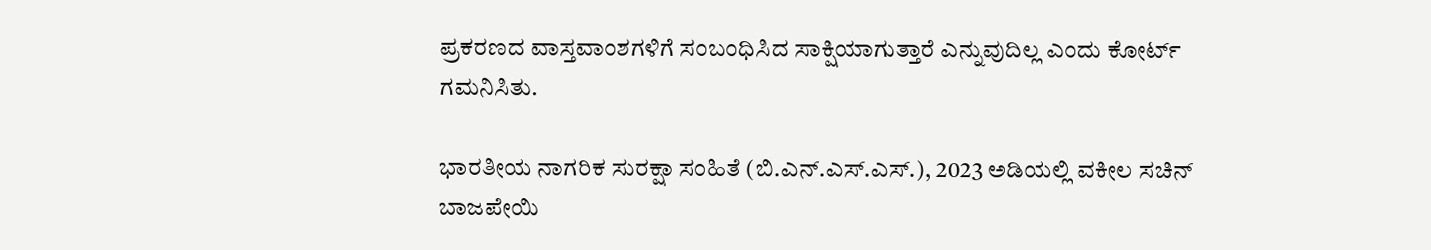ಪ್ರಕರಣದ ವಾಸ್ತವಾಂಶಗಳಿಗೆ ಸಂಬಂಧಿಸಿದ ಸಾಕ್ಷಿಯಾಗುತ್ತಾರೆ ಎನ್ನುವುದಿಲ್ಲ ಎಂದು ಕೋರ್ಟ್ ಗಮನಿಸಿತು.

ಭಾರತೀಯ ನಾಗರಿಕ ಸುರಕ್ಷಾ ಸಂಹಿತೆ (ಬಿ.ಎನ್.ಎಸ್.ಎಸ್.), 2023 ಅಡಿಯಲ್ಲಿ ವಕೀಲ ಸಚಿನ್ ಬಾಜಪೇಯಿ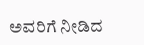ಅವರಿಗೆ ನೀಡಿದ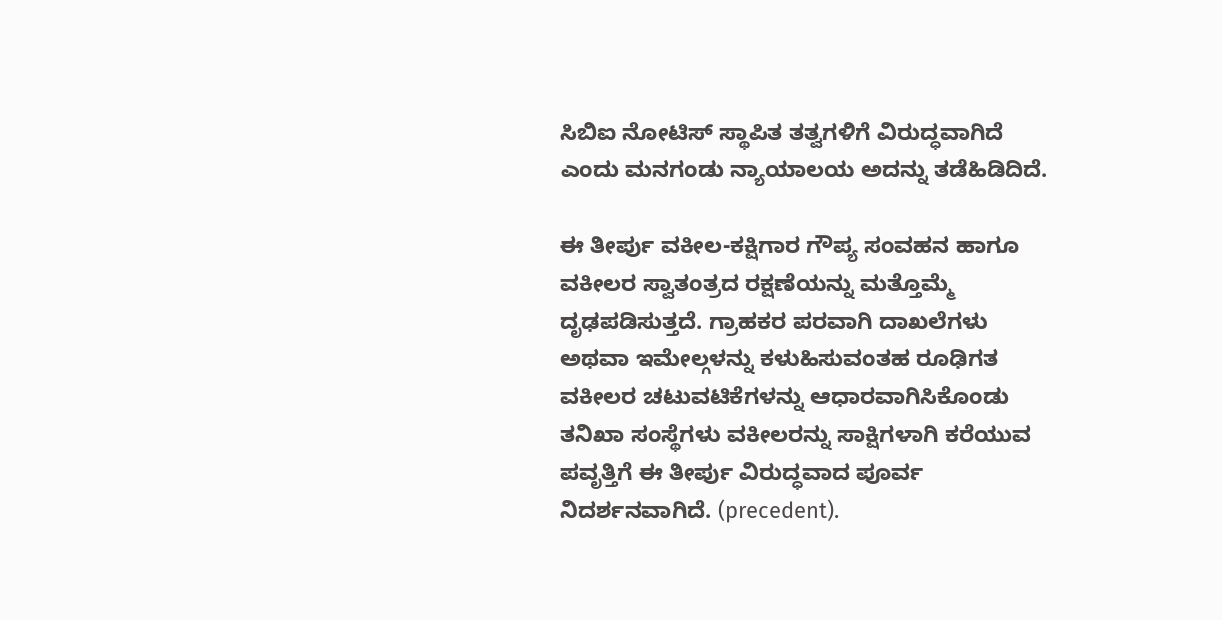ಸಿಬಿಐ ನೋಟಿಸ್ ಸ್ಥಾಪಿತ ತತ್ವಗಳಿಗೆ ವಿರುದ್ಧವಾಗಿದೆ ಎಂದು ಮನಗಂಡು ನ್ಯಾಯಾಲಯ ಅದನ್ನು ತಡೆಹಿಡಿದಿದೆ.

ಈ ತೀರ್ಪು ವಕೀಲ-ಕಕ್ಷಿಗಾರ ಗೌಪ್ಯ ಸಂವಹನ ಹಾಗೂ ವಕೀಲರ ಸ್ವಾತಂತ್ರದ ರಕ್ಷಣೆಯನ್ನು ಮತ್ತೊಮ್ಮೆ ದೃಢಪಡಿಸುತ್ತದೆ. ಗ್ರಾಹಕರ ಪರವಾಗಿ ದಾಖಲೆಗಳು ಅಥವಾ ಇಮೇಲ್ಗಳನ್ನು ಕಳುಹಿಸುವಂತಹ ರೂಢಿಗತ ವಕೀಲರ ಚಟುವಟಿಕೆಗಳನ್ನು ಆಧಾರವಾಗಿಸಿಕೊಂಡು ತನಿಖಾ ಸಂಸ್ಥೆಗಳು ವಕೀಲರನ್ನು ಸಾಕ್ಷಿಗಳಾಗಿ ಕರೆಯುವ ಪವೃತ್ತಿಗೆ ಈ ತೀರ್ಪು ವಿರುದ್ಧವಾದ ಪೂರ್ವ ನಿದರ್ಶನವಾಗಿದೆ. (precedent).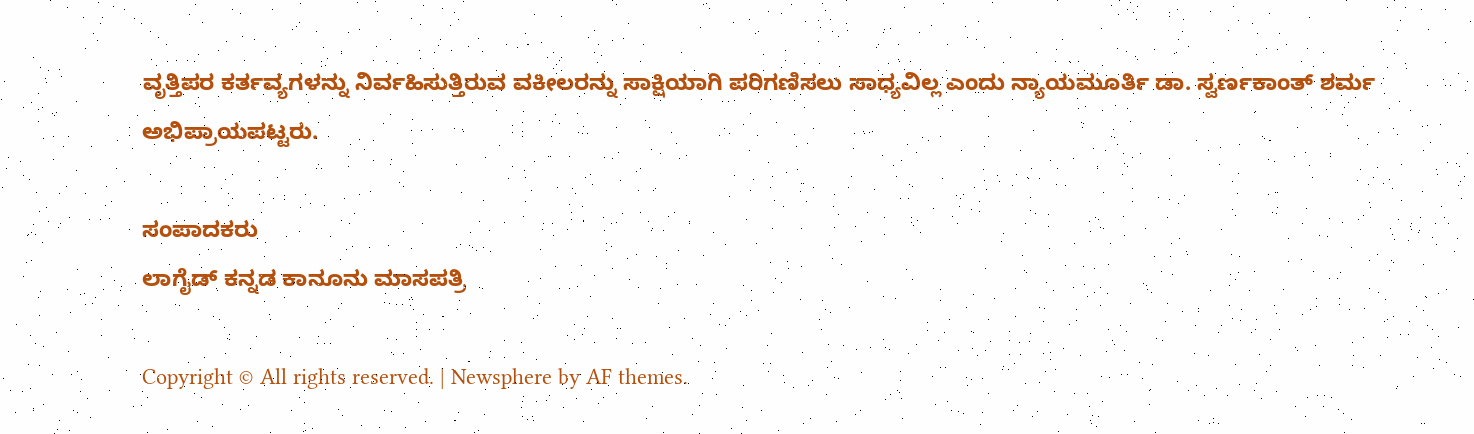ವೃತ್ತಿಪರ ಕರ್ತವ್ಯಗಳನ್ನು ನಿರ್ವಹಿಸುತ್ತಿರುವ ವಕೀಲರನ್ನು ಸಾಕ್ಷಿಯಾಗಿ ಪರಿಗಣಿಸಲು ಸಾಧ್ಯವಿಲ್ಲ ಎಂದು ನ್ಯಾಯಮೂರ್ತಿ ಡಾ. ಸ್ವರ್ಣಕಾಂತ್ ಶರ್ಮ ಅಭಿಪ್ರಾಯಪಟ್ಟರು.

ಸಂಪಾದಕರು
ಲಾಗೈಡ್ ಕನ್ನಡ‌ ಕಾನೂನು ಮಾಸಪತ್ರಿ

Copyright © All rights reserved. | Newsphere by AF themes.